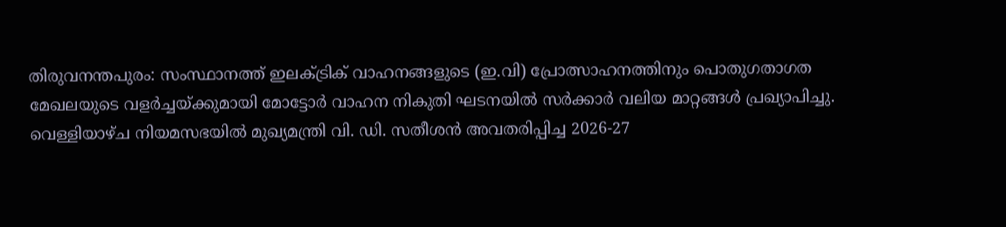തിരുവനന്തപുരം: സംസ്ഥാനത്ത് ഇലക്ട്രിക് വാഹനങ്ങളുടെ (ഇ.വി) പ്രോത്സാഹനത്തിനും പൊതുഗതാഗത മേഖലയുടെ വളർച്ചയ്ക്കുമായി മോട്ടോർ വാഹന നികുതി ഘടനയിൽ സർക്കാർ വലിയ മാറ്റങ്ങൾ പ്രഖ്യാപിച്ചു.
വെള്ളിയാഴ്ച നിയമസഭയിൽ മുഖ്യമന്ത്രി വി. ഡി. സതീശൻ അവതരിപ്പിച്ച 2026-27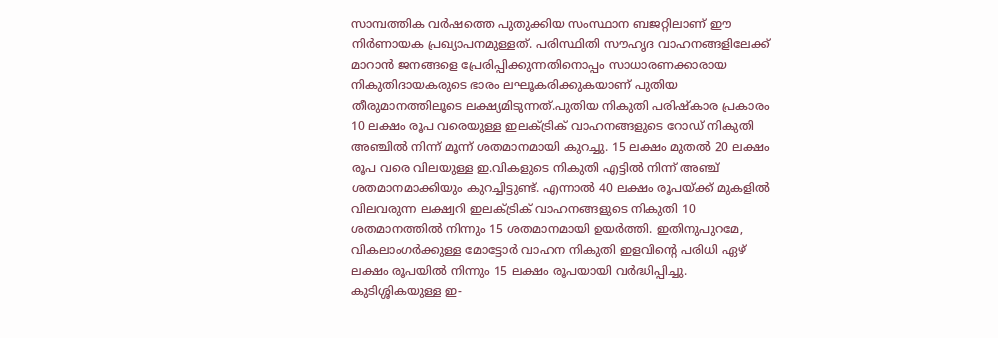സാമ്പത്തിക വർഷത്തെ പുതുക്കിയ സംസ്ഥാന ബജറ്റിലാണ് ഈ നിർണായക പ്രഖ്യാപനമുള്ളത്. പരിസ്ഥിതി സൗഹൃദ വാഹനങ്ങളിലേക്ക് മാറാൻ ജനങ്ങളെ പ്രേരിപ്പിക്കുന്നതിനൊപ്പം സാധാരണക്കാരായ നികുതിദായകരുടെ ഭാരം ലഘൂകരിക്കുകയാണ് പുതിയ തീരുമാനത്തിലൂടെ ലക്ഷ്യമിടുന്നത്.പുതിയ നികുതി പരിഷ്കാര പ്രകാരം 10 ലക്ഷം രൂപ വരെയുള്ള ഇലക്ട്രിക് വാഹനങ്ങളുടെ റോഡ് നികുതി അഞ്ചിൽ നിന്ന് മൂന്ന് ശതമാനമായി കുറച്ചു. 15 ലക്ഷം മുതൽ 20 ലക്ഷം രൂപ വരെ വിലയുള്ള ഇ.വികളുടെ നികുതി എട്ടിൽ നിന്ന് അഞ്ച് ശതമാനമാക്കിയും കുറച്ചിട്ടുണ്ട്. എന്നാൽ 40 ലക്ഷം രൂപയ്ക്ക് മുകളിൽ വിലവരുന്ന ലക്ഷ്വറി ഇലക്ട്രിക് വാഹനങ്ങളുടെ നികുതി 10 ശതമാനത്തിൽ നിന്നും 15 ശതമാനമായി ഉയർത്തി. ഇതിനുപുറമേ, വികലാംഗർക്കുള്ള മോട്ടോർ വാഹന നികുതി ഇളവിന്റെ പരിധി ഏഴ് ലക്ഷം രൂപയിൽ നിന്നും 15 ലക്ഷം രൂപയായി വർദ്ധിപ്പിച്ചു.
കുടിശ്ശികയുള്ള ഇ-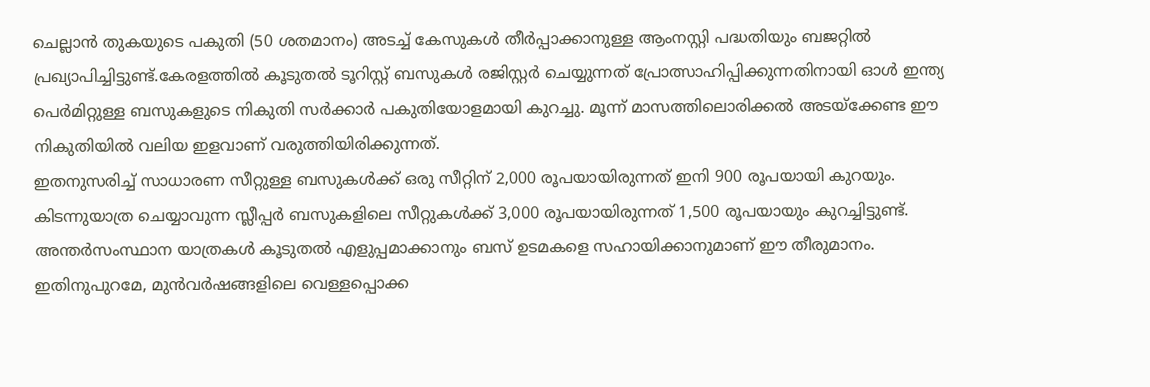ചെല്ലാൻ തുകയുടെ പകുതി (50 ശതമാനം) അടച്ച് കേസുകൾ തീർപ്പാക്കാനുള്ള ആംനസ്റ്റി പദ്ധതിയും ബജറ്റിൽ പ്രഖ്യാപിച്ചിട്ടുണ്ട്.കേരളത്തിൽ കൂടുതൽ ടൂറിസ്റ്റ് ബസുകൾ രജിസ്റ്റർ ചെയ്യുന്നത് പ്രോത്സാഹിപ്പിക്കുന്നതിനായി ഓൾ ഇന്ത്യ പെർമിറ്റുള്ള ബസുകളുടെ നികുതി സർക്കാർ പകുതിയോളമായി കുറച്ചു. മൂന്ന് മാസത്തിലൊരിക്കൽ അടയ്ക്കേണ്ട ഈ നികുതിയിൽ വലിയ ഇളവാണ് വരുത്തിയിരിക്കുന്നത്.
ഇതനുസരിച്ച് സാധാരണ സീറ്റുള്ള ബസുകൾക്ക് ഒരു സീറ്റിന് 2,000 രൂപയായിരുന്നത് ഇനി 900 രൂപയായി കുറയും. കിടന്നുയാത്ര ചെയ്യാവുന്ന സ്ലീപ്പർ ബസുകളിലെ സീറ്റുകൾക്ക് 3,000 രൂപയായിരുന്നത് 1,500 രൂപയായും കുറച്ചിട്ടുണ്ട്. അന്തർസംസ്ഥാന യാത്രകൾ കൂടുതൽ എളുപ്പമാക്കാനും ബസ് ഉടമകളെ സഹായിക്കാനുമാണ് ഈ തീരുമാനം.
ഇതിനുപുറമേ, മുൻവർഷങ്ങളിലെ വെള്ളപ്പൊക്ക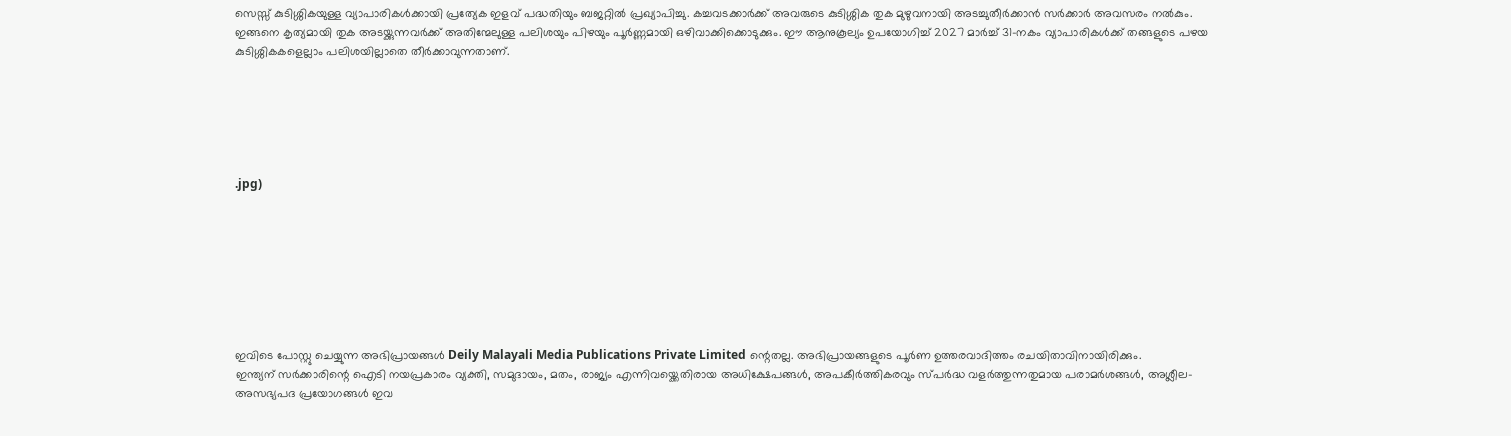സെസ്സ് കുടിശ്ശികയുള്ള വ്യാപാരികൾക്കായി പ്രത്യേക ഇളവ് പദ്ധതിയും ബജറ്റിൽ പ്രഖ്യാപിച്ചു. കച്ചവടക്കാർക്ക് അവരുടെ കുടിശ്ശിക തുക മുഴുവനായി അടച്ചുതീർക്കാൻ സർക്കാർ അവസരം നൽകും. ഇങ്ങനെ കൃത്യമായി തുക അടയ്ക്കുന്നവർക്ക് അതിന്മേലുള്ള പലിശയും പിഴയും പൂർണ്ണമായി ഒഴിവാക്കിക്കൊടുക്കും. ഈ ആനുകൂല്യം ഉപയോഗിച്ച് 2027 മാർച്ച് 31-നകം വ്യാപാരികൾക്ക് തങ്ങളുടെ പഴയ കുടിശ്ശികകളെല്ലാം പലിശയില്ലാതെ തീർക്കാവുന്നതാണ്.






.jpg)








ഇവിടെ പോസ്റ്റു ചെയ്യുന്ന അഭിപ്രായങ്ങൾ Deily Malayali Media Publications Private Limited ന്റെതല്ല. അഭിപ്രായങ്ങളുടെ പൂർണ ഉത്തരവാദിത്തം രചയിതാവിനായിരിക്കും.
ഇന്ത്യന് സർക്കാരിന്റെ ഐടി നയപ്രകാരം വ്യക്തി, സമുദായം, മതം, രാജ്യം എന്നിവയ്ക്കെതിരായ അധിക്ഷേപങ്ങൾ, അപകീർത്തികരവും സ്പർദ്ധ വളർത്തുന്നതുമായ പരാമർശങ്ങൾ, അശ്ലീല-അസഭ്യപദ പ്രയോഗങ്ങൾ ഇവ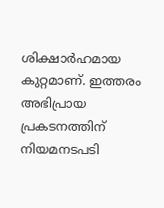ശിക്ഷാർഹമായ കുറ്റമാണ്. ഇത്തരം അഭിപ്രായ പ്രകടനത്തിന് നിയമനടപടി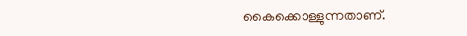കൈക്കൊള്ളുന്നതാണ്.